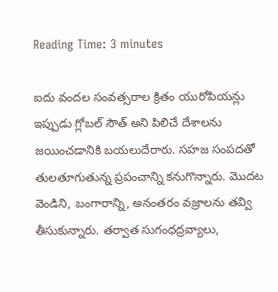Reading Time: 3 minutes

ఐదు వందల సంవత్సరాల క్రితం యురోపియన్లు ఇప్పుడు గ్లోబల్ సౌత్ అని పిలిచే దేశాలను జయించడానికి బయలుదేరారు. సహజ సంపదతో తులతూగుతున్న ప్రపంచాన్ని కనుగొన్నారు. మొదట వెండిని, బంగారాన్ని, అనంతరం వజ్రాలను తవ్వి తీసుకున్నారు. తర్వాత సుగంధద్రవ్యాలు,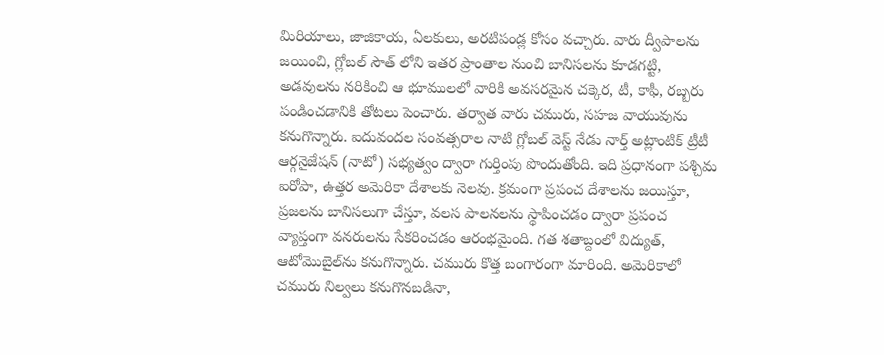మిరియాలు, జాజికాయ, ఏలకులు, అరటిపండ్ల కోసం వచ్చారు. వారు ద్వీపాలను జయించి, గ్లోబల్ సౌత్ లోని ఇతర ప్రాంతాల నుంచి బానిసలను కూడగట్టి, అడవులను నరికించి ఆ భూములలో వారికి అవసరమైన చక్కెర, టీ, కాఫీ, రబ్బరు పండించడానికి తోటలు పెంచారు. తర్వాత వారు చమురు, సహజ వాయువును కనుగొన్నారు. ఐదువందల సంవత్సరాల నాటి గ్లోబల్ వెస్ట్ నేడు నార్త్ అట్లాంటిక్ ట్రీటీ ఆర్గనైజేషన్ (నాటో) సభ్యత్వం ద్వారా గుర్తింపు పొందుతోంది. ఇది ప్రధానంగా పశ్చిమ ఐరోపా, ఉత్తర అమెరికా దేశాలకు నెలవు. క్రమంగా ప్రపంచ దేశాలను జయిస్తూ, ప్రజలను బానిసలుగా చేస్తూ, వలస పాలనలను స్థాపించడం ద్వారా ప్రపంచ వ్యాప్తంగా వనరులను సేకరించడం ఆరంభమైంది. గత శతాబ్దంలో విద్యుత్, ఆటోమొబైల్‌ను కనుగొన్నారు. చమురు కొత్త బంగారంగా మారింది. అమెరికాలో చమురు నిల్వలు కనుగొనబడినా,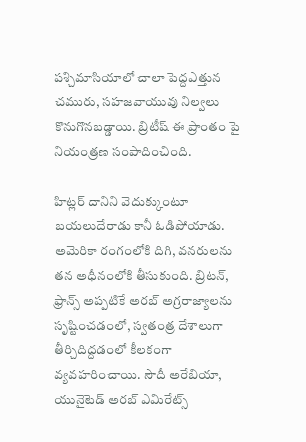పశ్చిమాసియాలో చాలా పెద్దఎత్తున చమురు, సహజవాయువు నిల్వలు కొనుగొనబడ్డాయి. బ్రిటీష్ ఈ ప్రాంతం పై నియంత్రణ సంపాదించింది.

హిట్లర్ దానిని వెదుక్కుంటూ బయలుదేరాడు కానీ ఓడిపోయాడు. అమెరికా రంగంలోకి దిగి, వనరులను తన అధీనంలోకి తీసుకుంది. బ్రిటన్, ఫ్రాన్స్ అప్పటికే అరబ్ అగ్రరాజ్యాలను సృష్టించడంలో, స్వతంత్ర దేశాలుగా తీర్చిదిద్దడంలో కీలకంగా వ్యవహరించాయి. సౌదీ అరేబియా, యునైటెడ్ అరబ్ ఎమిరేట్స్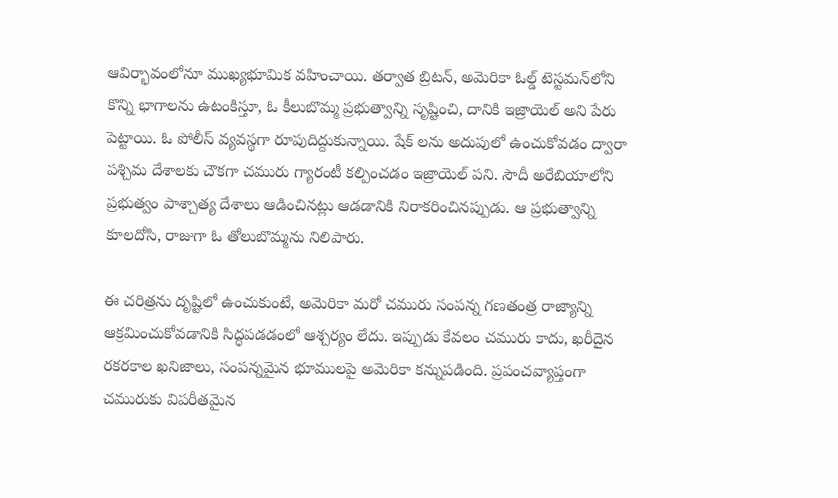ఆవిర్భావంలోనూ ముఖ్యభూమిక వహించాయి. తర్వాత బ్రిటన్, అమెరికా ఓల్డ్ టెస్టమన్‌లోని కొన్ని భాగాలను ఉటంకిస్తూ, ఓ కీలుబొమ్మ ప్రభుత్వాన్ని సృష్టించి, దానికి ఇజ్రాయెల్ అని పేరు పెట్టాయి. ఓ పోలీస్ వ్యవస్థగా రూపుదిద్దుకున్నాయి. షేక్ లను అదుపులో ఉంచుకోవడం ద్వారా పశ్చిమ దేశాలకు చౌకగా చమురు గ్యారంటీ కల్పించడం ఇజ్రాయెల్ పని. సౌదీ అరేబియాలోని ప్రభుత్వం పాశ్చాత్య దేశాలు ఆడించినట్లు ఆడడానికి నిరాకరించినప్పుడు. ఆ ప్రభుత్వాన్ని కూలదోసి, రాజుగా ఓ తోలుబొమ్మను నిలిపారు.

ఈ చరిత్రను దృష్టిలో ఉంచుకుంటే, అమెరికా మరో చమురు సంపన్న గణతంత్ర రాజ్యాన్ని ఆక్రమించుకోవడానికి సిద్ధపడడంలో ఆశ్చర్యం లేదు. ఇప్పుడు కేవలం చమురు కాదు, ఖరీదైన రకరకాల ఖనిజాలు, సంపన్నమైన భూములపై అమెరికా కన్నుపడింది. ప్రపంచవ్యాప్తంగా చమురుకు విపరీతమైన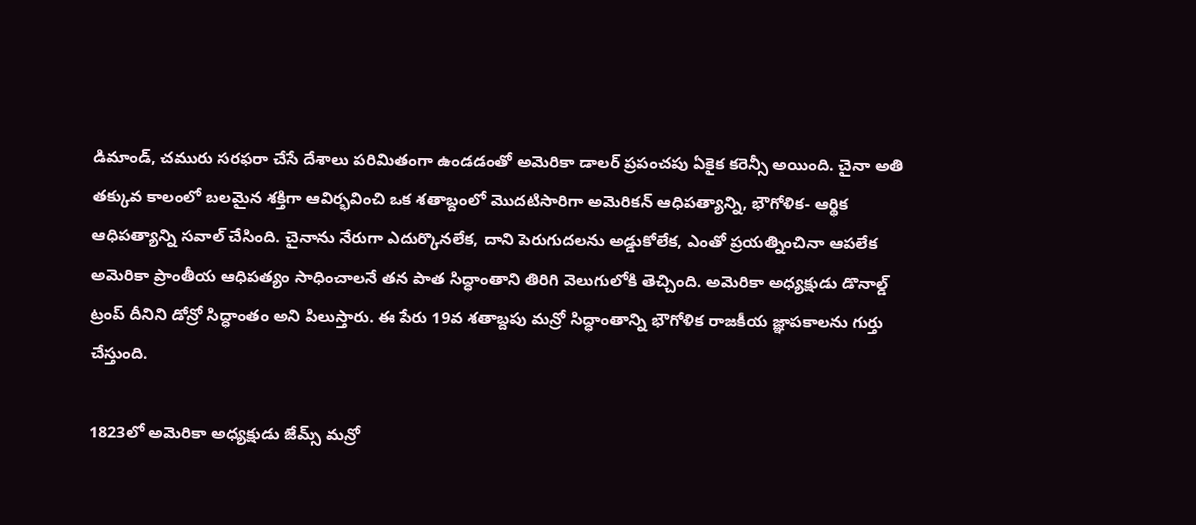డిమాండ్, చమురు సరఫరా చేసే దేశాలు పరిమితంగా ఉండడంతో అమెరికా డాలర్ ప్రపంచపు ఏకైక కరెన్సీ అయింది. చైనా అతి తక్కువ కాలంలో బలమైన శక్తిగా ఆవిర్భవించి ఒక శతాబ్దంలో మొదటిసారిగా అమెరికన్ ఆధిపత్యాన్ని, భౌగోళిక- ఆర్థిక ఆధిపత్యాన్ని సవాల్ చేసింది. చైనాను నేరుగా ఎదుర్కొనలేక, దాని పెరుగుదలను అడ్డుకోలేక, ఎంతో ప్రయత్నించినా ఆపలేక అమెరికా ప్రాంతీయ ఆధిపత్యం సాధించాలనే తన పాత సిద్ధాంతాని తిరిగి వెలుగులోకి తెచ్చింది. అమెరికా అధ్యక్షుడు డొనాల్డ్ ట్రంప్ దీనిని డోన్రో సిద్ధాంతం అని పిలుస్తారు. ఈ పేరు 19వ శతాబ్దపు మన్రో సిద్ధాంతాన్ని భౌగోళిక రాజకీయ జ్ఞాపకాలను గుర్తు చేస్తుంది.

1823లో అమెరికా అధ్యక్షుడు జేమ్స్ మన్రో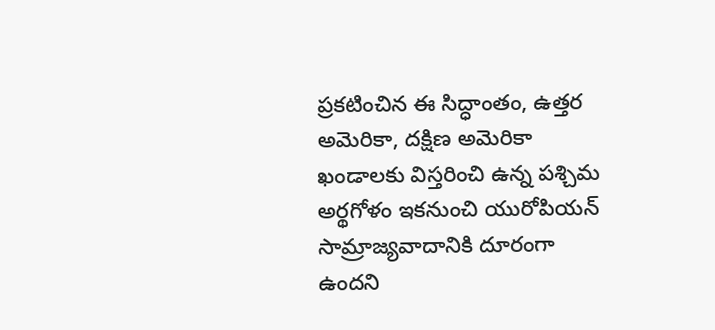ప్రకటించిన ఈ సిద్ధాంతం, ఉత్తర అమెరికా, దక్షిణ అమెరికా ఖండాలకు విస్తరించి ఉన్న పశ్చిమ అర్థగోళం ఇకనుంచి యురోపియన్ సామ్రాజ్యవాదానికి దూరంగా ఉందని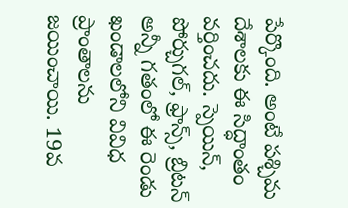పేర్కొంది. అంటే పశ్చిమ దేశాలకు ఈ సిద్ధాంతం వర్తించదు. స్పెయిన్, పోర్చుగల్, ఫ్రాన్స్, బ్రిటన్ అన్నీ గతంలో ఈ రెండు ఖండాలలోని వివిధ ప్రాంతాలను జయించాయి. 19వ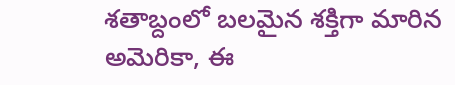శతాబ్దంలో బలమైన శక్తిగా మారిన అమెరికా, ఈ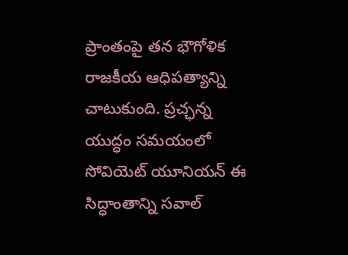ప్రాంతంపై తన భౌగోళిక రాజకీయ ఆధిపత్యాన్ని చాటుకుంది. ప్రచ్ఛన్న యుద్ధం సమయంలో సోవియెట్ యూనియన్ ఈ సిద్ధాంతాన్ని సవాల్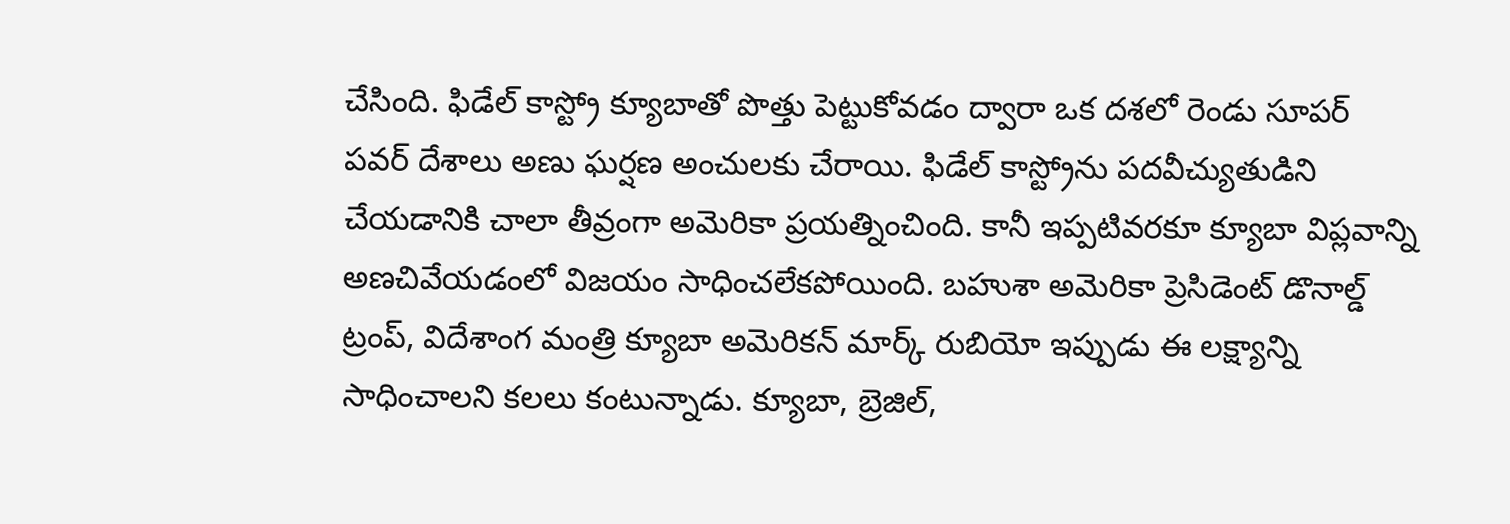చేసింది. ఫిడేల్ కాస్ట్రో క్యూబాతో పొత్తు పెట్టుకోవడం ద్వారా ఒక దశలో రెండు సూపర్ పవర్ దేశాలు అణు ఘర్షణ అంచులకు చేరాయి. ఫిడేల్ కాస్ట్రోను పదవీచ్యుతుడిని చేయడానికి చాలా తీవ్రంగా అమెరికా ప్రయత్నించింది. కానీ ఇప్పటివరకూ క్యూబా విప్లవాన్ని అణచివేయడంలో విజయం సాధించలేకపోయింది. బహుశా అమెరికా ప్రెసిడెంట్ డొనాల్డ్ ట్రంప్, విదేశాంగ మంత్రి క్యూబా అమెరికన్ మార్క్ రుబియో ఇప్పుడు ఈ లక్ష్యాన్ని సాధించాలని కలలు కంటున్నాడు. క్యూబా, బ్రెజిల్,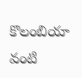కొలంబియా వంటి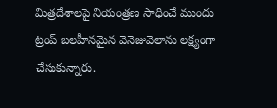మిత్రదేశాలపై నియంత్రణ సాధించే ముందు ట్రంప్ బలహీనమైన వెనెజువెలాను లక్ష్యంగా చేసుకున్నారు.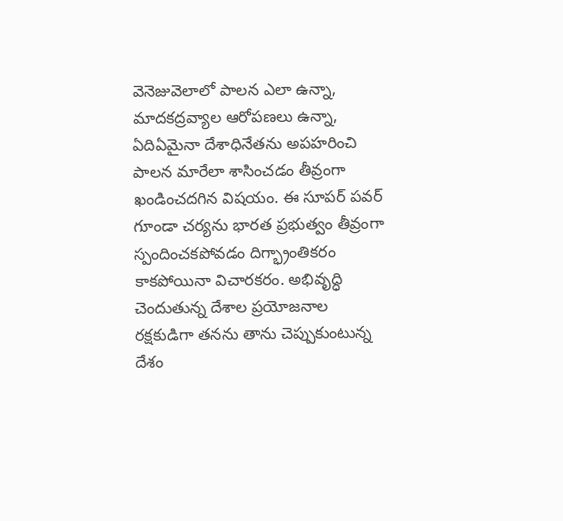వెనెజువెలాలో పాలన ఎలా ఉన్నా, మాదకద్రవ్యాల ఆరోపణలు ఉన్నా, ఏదిఏమైనా దేశాధినేతను అపహరించి పాలన మారేలా శాసించడం తీవ్రంగా ఖండించదగిన విషయం. ఈ సూపర్ పవర్ గూండా చర్యను భారత ప్రభుత్వం తీవ్రంగా స్పందించకపోవడం దిగ్భ్రాంతికరం కాకపోయినా విచారకరం. అభివృద్ధి చెందుతున్న దేశాల ప్రయోజనాల రక్షకుడిగా తనను తాను చెప్పుకుంటున్న దేశం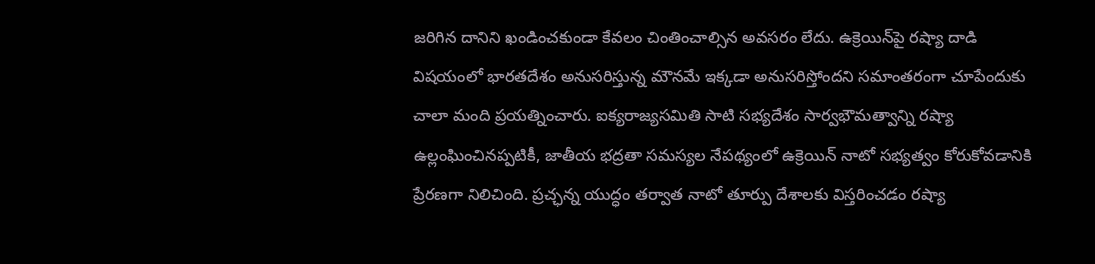జరిగిన దానిని ఖండించకుండా కేవలం చింతించాల్సిన అవసరం లేదు. ఉక్రెయిన్‌పై రష్యా దాడి విషయంలో భారతదేశం అనుసరిస్తున్న మౌనమే ఇక్కడా అనుసరిస్తోందని సమాంతరంగా చూపేందుకు చాలా మంది ప్రయత్నించారు. ఐక్యరాజ్యసమితి సాటి సభ్యదేశం సార్వభౌమత్వాన్ని రష్యా ఉల్లంఘించినప్పటికీ, జాతీయ భద్రతా సమస్యల నేపథ్యంలో ఉక్రెయిన్ నాటో సభ్యత్వం కోరుకోవడానికి ప్రేరణగా నిలిచింది. ప్రచ్ఛన్న యుద్ధం తర్వాత నాటో తూర్పు దేశాలకు విస్తరించడం రష్యా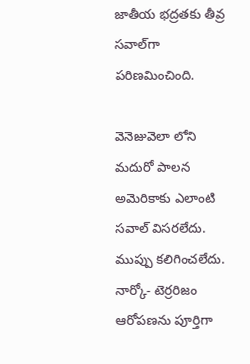జాతీయ భద్రతకు తీవ్ర సవాల్‌గా పరిణమించింది.

వెనెజువెలా లోని మదురో పాలన అమెరికాకు ఎలాంటి సవాల్ విసరలేదు. ముప్పు కలిగించలేదు. నార్కో- టెర్రరిజం ఆరోపణను పూర్తిగా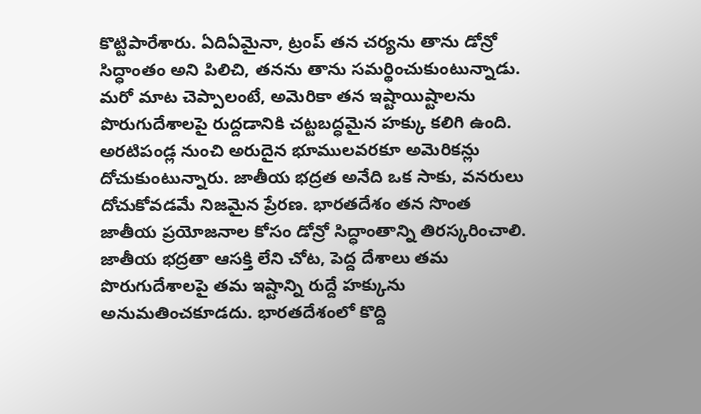కొట్టిపారేశారు. ఏదిఏమైనా, ట్రంప్ తన చర్యను తాను డోన్రో సిద్ధాంతం అని పిలిచి, తనను తాను సమర్థించుకుంటున్నాడు. మరో మాట చెప్పాలంటే, అమెరికా తన ఇష్టాయిష్టాలను పొరుగుదేశాలపై రుద్దడానికి చట్టబద్ధమైన హక్కు కలిగి ఉంది. అరటిపండ్ల నుంచి అరుదైన భూములవరకూ అమెరికన్లు దోచుకుంటున్నారు. జాతీయ భద్రత అనేది ఒక సాకు, వనరులు దోచుకోవడమే నిజమైన ప్రేరణ. భారతదేశం తన సొంత జాతీయ ప్రయోజనాల కోసం డోన్రో సిద్ధాంతాన్ని తిరస్కరించాలి. జాతీయ భద్రతా ఆసక్తి లేని చోట, పెద్ద దేశాలు తమ పొరుగుదేశాలపై తమ ఇష్టాన్ని రుద్దే హక్కును అనుమతించకూడదు. భారతదేశంలో కొద్ది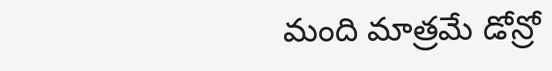మంది మాత్రమే డోన్రో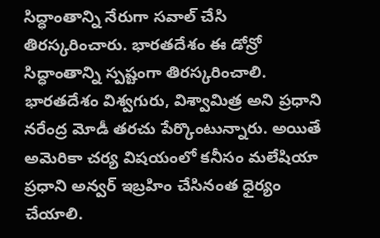సిద్ధాంతాన్ని నేరుగా సవాల్ చేసి తిరస్కరించారు. భారతదేశం ఈ డోన్రో సిద్ధాంతాన్ని స్పష్టంగా తిరస్కరించాలి. భారతదేశం విశ్వగురు, విశ్వామిత్ర అని ప్రధాని నరేంద్ర మోడీ తరచు పేర్కొంటున్నారు. అయితే అమెరికా చర్య విషయంలో కనీసం మలేషియా ప్రధాని అన్వర్ ఇబ్రహిం చేసినంత ధైర్యం చేయాలి.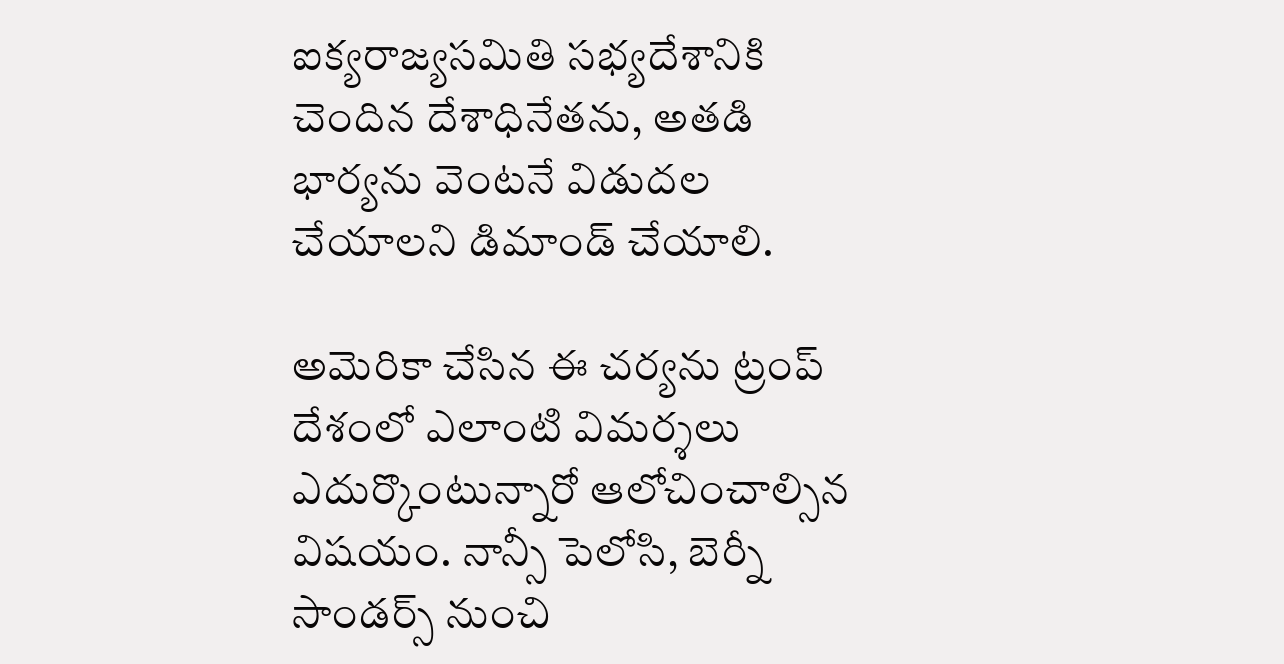ఐక్యరాజ్యసమితి సభ్యదేశానికి చెందిన దేశాధినేతను, అతడి భార్యను వెంటనే విడుదల చేయాలని డిమాండ్ చేయాలి.

అమెరికా చేసిన ఈ చర్యను ట్రంప్ దేశంలో ఎలాంటి విమర్శలు ఎదుర్కొంటున్నారో ఆలోచించాల్సిన విషయం. నాన్సీ పెలోసి, బెర్నీ సాండర్స్ నుంచి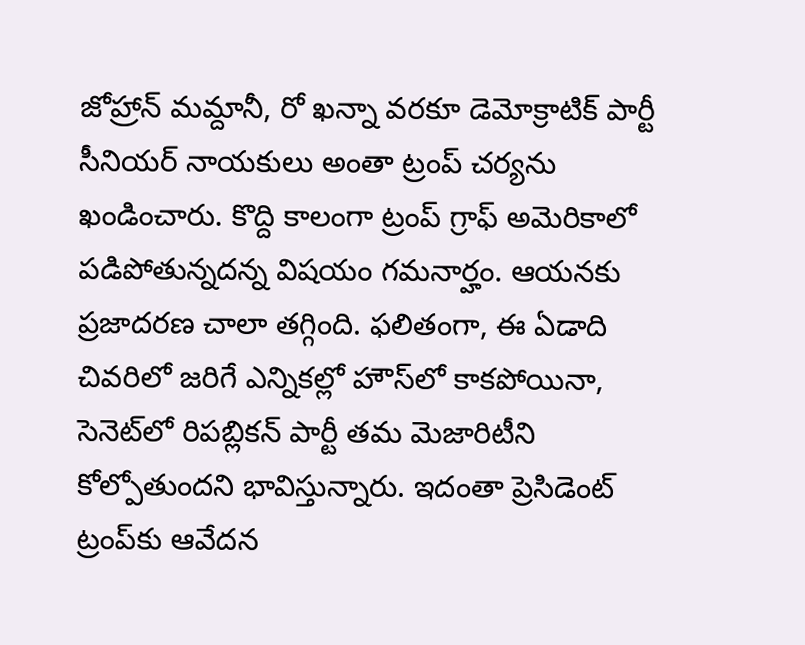జోహ్రాన్ మమ్దానీ, రో ఖన్నా వరకూ డెమోక్రాటిక్ పార్టీ సీనియర్ నాయకులు అంతా ట్రంప్ చర్యను ఖండించారు. కొద్ది కాలంగా ట్రంప్ గ్రాఫ్ అమెరికాలో పడిపోతున్నదన్న విషయం గమనార్హం. ఆయనకు ప్రజాదరణ చాలా తగ్గింది. ఫలితంగా, ఈ ఏడాది చివరిలో జరిగే ఎన్నికల్లో హౌస్‌లో కాకపోయినా, సెనెట్‌లో రిపబ్లికన్ పార్టీ తమ మెజారిటీని కోల్పోతుందని భావిస్తున్నారు. ఇదంతా ప్రెసిడెంట్ ట్రంప్‌కు ఆవేదన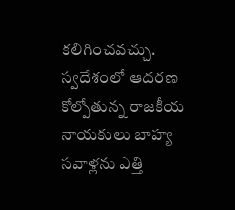కలిగించవచ్చు. స్వదేశంలో ఆదరణ కోల్పోతున్న రాజకీయ నాయకులు బాహ్య సవాళ్లను ఎత్తి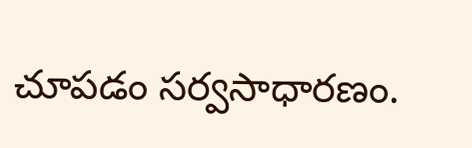చూపడం సర్వసాధారణం.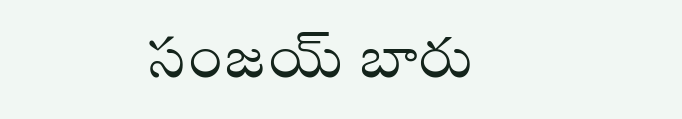సంజయ్ బారు